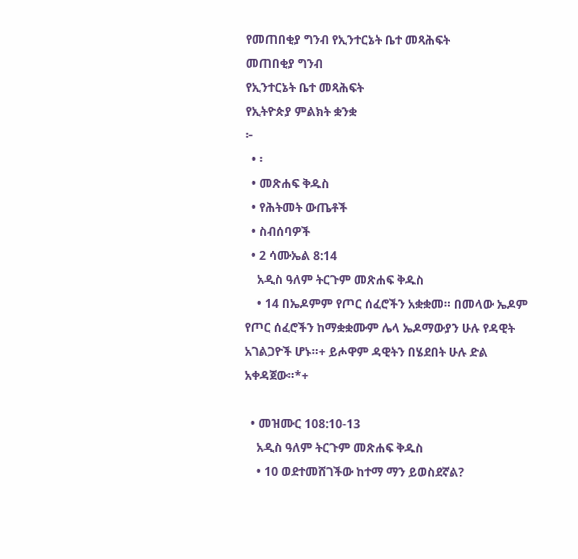የመጠበቂያ ግንብ የኢንተርኔት ቤተ መጻሕፍት
መጠበቂያ ግንብ
የኢንተርኔት ቤተ መጻሕፍት
የኢትዮጵያ ምልክት ቋንቋ
፦
  • ፡
  • መጽሐፍ ቅዱስ
  • የሕትመት ውጤቶች
  • ስብሰባዎች
  • 2 ሳሙኤል 8:14
    አዲስ ዓለም ትርጉም መጽሐፍ ቅዱስ
    • 14 በኤዶምም የጦር ሰፈሮችን አቋቋመ። በመላው ኤዶም የጦር ሰፈሮችን ከማቋቋሙም ሌላ ኤዶማውያን ሁሉ የዳዊት አገልጋዮች ሆኑ።+ ይሖዋም ዳዊትን በሄደበት ሁሉ ድል አቀዳጀው።*+

  • መዝሙር 108:10-13
    አዲስ ዓለም ትርጉም መጽሐፍ ቅዱስ
    • 10 ወደተመሸገችው ከተማ ማን ይወስደኛል?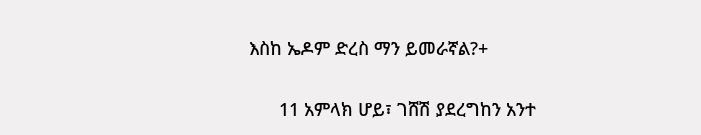እስከ ኤዶም ድረስ ማን ይመራኛል?+

      11 አምላክ ሆይ፣ ገሸሽ ያደረግከን አንተ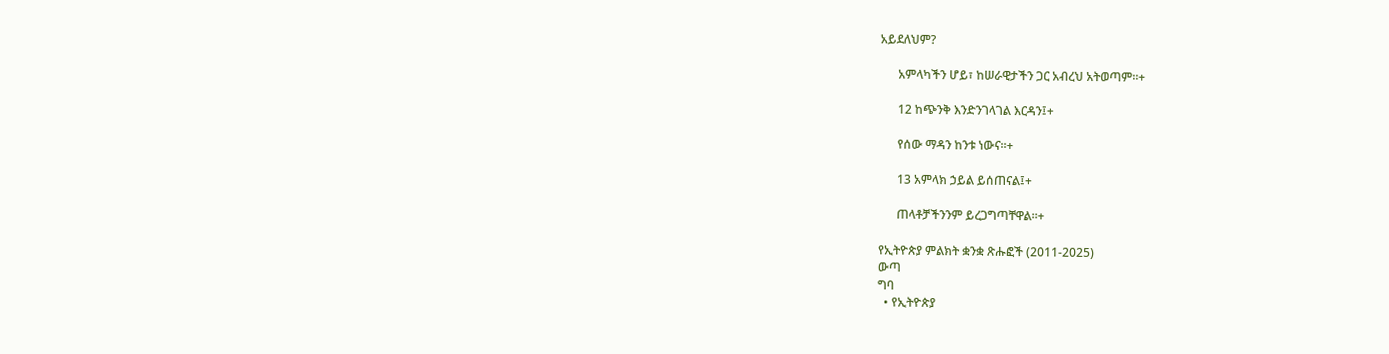አይደለህም?

      አምላካችን ሆይ፣ ከሠራዊታችን ጋር አብረህ አትወጣም።+

      12 ከጭንቅ እንድንገላገል እርዳን፤+

      የሰው ማዳን ከንቱ ነውና።+

      13 አምላክ ኃይል ይሰጠናል፤+

      ጠላቶቻችንንም ይረጋግጣቸዋል።+

የኢትዮጵያ ምልክት ቋንቋ ጽሑፎች (2011-2025)
ውጣ
ግባ
  • የኢትዮጵያ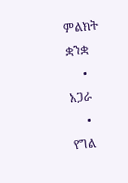ምልክት ቋንቋ
  • አጋራ
  • የግል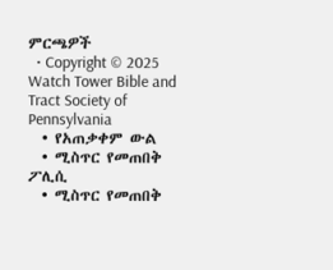ምርጫዎች
  • Copyright © 2025 Watch Tower Bible and Tract Society of Pennsylvania
  • የአጠቃቀም ውል
  • ሚስጥር የመጠበቅ ፖሊሲ
  • ሚስጥር የመጠበቅ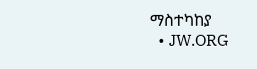ማስተካከያ
  • JW.ORG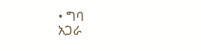• ግባ
አጋራ